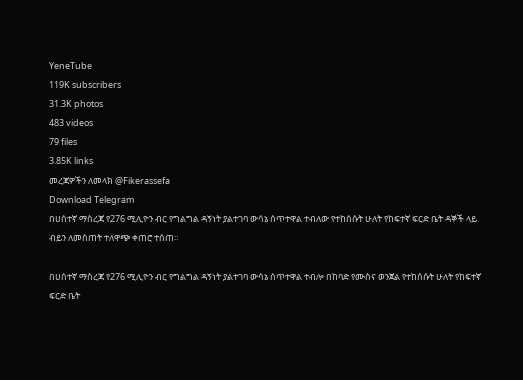YeneTube
119K subscribers
31.3K photos
483 videos
79 files
3.85K links
መረጃዎችን ለመላክ @Fikerassefa
Download Telegram
በሀሰተኛ ማስረጃ የ276 ሚሊዮን ብር የግልግል ዳኝነት ያልተገባ ውሳኔ ሰጥተዋል ተብለው የተከሰሱት ሁለት የከፍተኛ ፍርድ ቤት ዳኞች ላይ ብይን ለመስጠት ተለዋጭ ቀጠሮ ተሰጠ።

በሀሰተኛ ማስረጃ የ276 ሚሊዮን ብር የግልግል ዳኝነት ያልተገባ ውሳኔ ሰጥተዋል ተብሎ በከባድ የሙስና ወንጀል የተከሰሱት ሁለት የከፍተኛ ፍርድ ቤት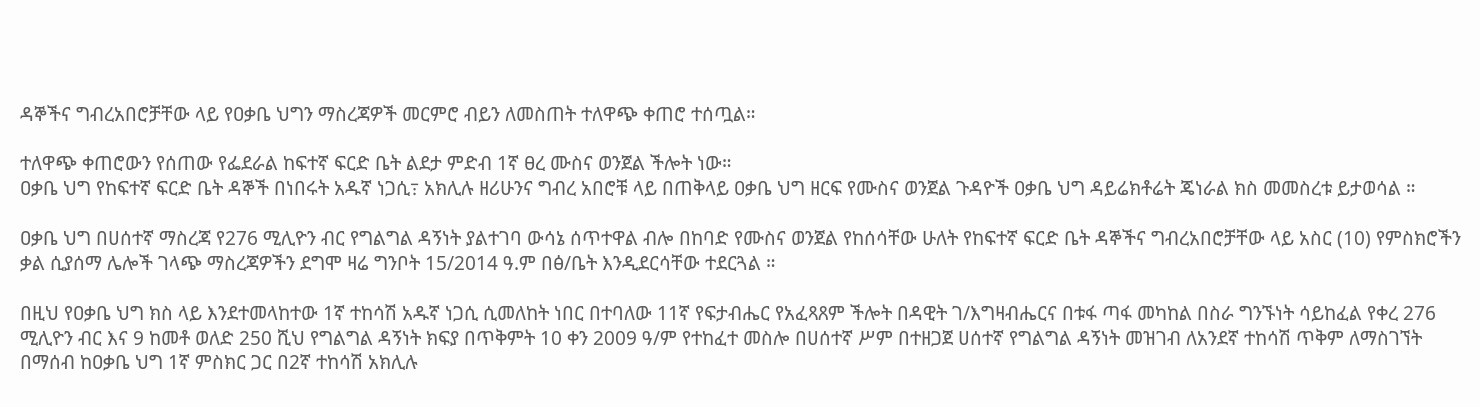ዳኞችና ግብረአበሮቻቸው ላይ የዐቃቤ ህግን ማስረጃዎች መርምሮ ብይን ለመስጠት ተለዋጭ ቀጠሮ ተሰጧል።

ተለዋጭ ቀጠሮውን የሰጠው የፌደራል ከፍተኛ ፍርድ ቤት ልደታ ምድብ 1ኛ ፀረ ሙስና ወንጀል ችሎት ነው።
ዐቃቤ ህግ የከፍተኛ ፍርድ ቤት ዳኞች በነበሩት አዱኛ ነጋሲ߹ አክሊሉ ዘሪሁንና ግብረ አበሮቹ ላይ በጠቅላይ ዐቃቤ ህግ ዘርፍ የሙስና ወንጀል ጉዳዮች ዐቃቤ ህግ ዳይሬክቶሬት ጄነራል ክስ መመስረቱ ይታወሳል ።

ዐቃቤ ህግ በሀሰተኛ ማስረጃ የ276 ሚሊዮን ብር የግልግል ዳኝነት ያልተገባ ውሳኔ ሰጥተዋል ብሎ በከባድ የሙስና ወንጀል የከሰሳቸው ሁለት የከፍተኛ ፍርድ ቤት ዳኞችና ግብረአበሮቻቸው ላይ አስር (10) የምስክሮችን ቃል ሲያሰማ ሌሎች ገላጭ ማስረጃዎችን ደግሞ ዛሬ ግንቦት 15/2014 ዓ.ም በፅ/ቤት እንዲደርሳቸው ተደርጓል ።

በዚህ የዐቃቤ ህግ ክስ ላይ እንደተመላከተው 1ኛ ተከሳሽ አዱኛ ነጋሲ ሲመለከት ነበር በተባለው 11ኛ የፍታብሔር የአፈጻጸም ችሎት በዳዊት ገ/እግዛብሔርና በቱፋ ጣፋ መካከል በስራ ግንኙነት ሳይከፈል የቀረ 276 ሚሊዮን ብር እና 9 ከመቶ ወለድ 250 ሺህ የግልግል ዳኝነት ክፍያ በጥቅምት 10 ቀን 2009 ዓ/ም የተከፈተ መስሎ በሀሰተኛ ሥም በተዘጋጀ ሀሰተኛ የግልግል ዳኝነት መዝገብ ለአንደኛ ተከሳሽ ጥቅም ለማስገኘት በማሰብ ከዐቃቤ ህግ 1ኛ ምስክር ጋር በ2ኛ ተከሳሽ አክሊሉ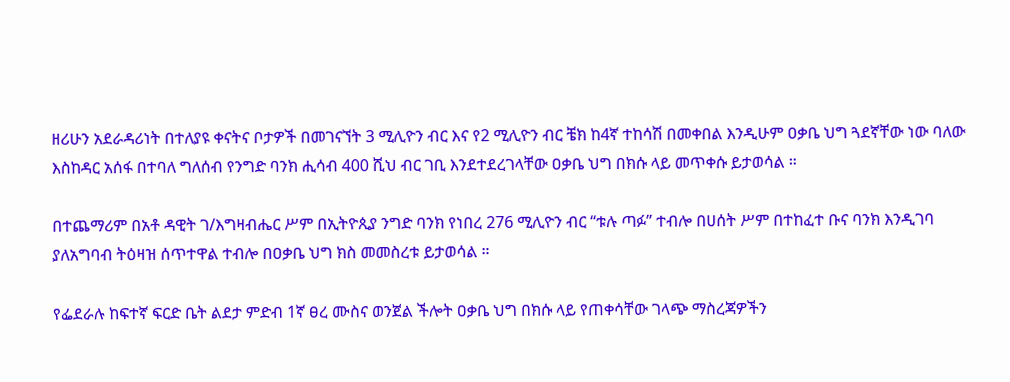ዘሪሁን አደራዳሪነት በተለያዩ ቀናትና ቦታዎች በመገናኘት 3 ሚሊዮን ብር እና የ2 ሚሊዮን ብር ቼክ ከ4ኛ ተከሳሽ በመቀበል እንዲሁም ዐቃቤ ህግ ጓደኛቸው ነው ባለው እስከዳር አሰፋ በተባለ ግለሰብ የንግድ ባንክ ሒሳብ 400 ሺህ ብር ገቢ እንደተደረገላቸው ዐቃቤ ህግ በክሱ ላይ መጥቀሱ ይታወሳል ።

በተጨማሪም በአቶ ዳዊት ገ/እግዛብሔር ሥም በኢትዮጲያ ንግድ ባንክ የነበረ 276 ሚሊዮን ብር “ቱሉ ጣፉ” ተብሎ በሀሰት ሥም በተከፈተ ቡና ባንክ እንዲገባ ያለአግባብ ትዕዛዝ ሰጥተዋል ተብሎ በዐቃቤ ህግ ክስ መመስረቱ ይታወሳል ።

የፌደራሉ ከፍተኛ ፍርድ ቤት ልደታ ምድብ 1ኛ ፀረ ሙስና ወንጀል ችሎት ዐቃቤ ህግ በክሱ ላይ የጠቀሳቸው ገላጭ ማስረጃዎችን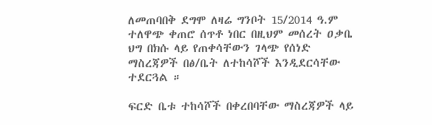ለመጠባበቅ ደግሞ ለዛሬ ግንቦት 15/2014 ዓ.ም ተለዋጭ ቀጠሮ ሰጥቶ ነበር በዚህም መሰረት ዐቃቤ ህግ በክሱ ላይ የጠቀሳቸውን ገላጭ የሰነድ ማስረጃዎች በፅ/ቤት ለተከሳሾች እንዲደርሳቸው ተደርጓል ።

ፍርድ ቤቱ ተከሳሾች በቀረበባቸው ማስረጃዎች ላይ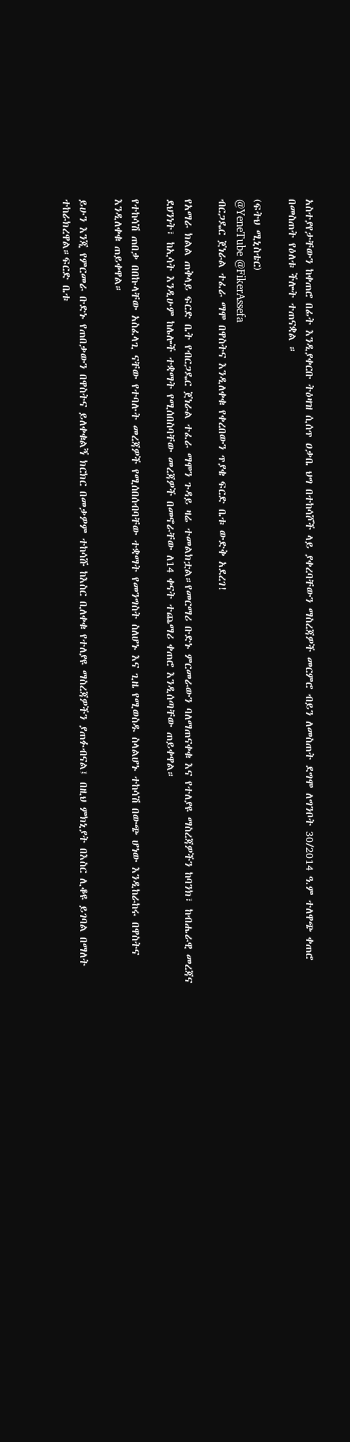አስተያየታቸውን ከቀጠሮ በፊት እንዲያቀርቡ ትዕዛዝ ሲሰጥ ዐቃቤ ህግ በተከሳሾች ላይ ያቀረባቸውን ማስረጃዎች መርምሮ ብይን ለመስጠት ደግሞ ለግንቦት 30/2014 ዓ.ም ተለዋጭ ቀጠሮ በመስጠት የዕለቱ ችሎት ተጠናቋል ።

(ፍትህ ሚኒስቴር)
@YeneTube @FikerAssefa
ብርጋዴር ጀነራል ተፈራ ማሞ በዋስትና እንዲለቀቁ የቀረበውን ጥያቄ ፍርድ ቤቱ ውድቅ አደረገ!

የአማራ ክልል ጠቅላይ ፍርድ ቤት የብርጋዴር ጀነራል ተፈራ ማሞን ጉዳይ ዛሬ ተመልክቷል።የመርማሪ ቡድኑ ምርመራውን ባለማጠናቀቁ እና የተለያዩ ማስረጃዎችን ከባንክ፣ ከብሔራዊ መረጃና ደህንነት፣ ከኢሳት እንዲሁም ከሌሎች ተቋማት የሚሰበስባቸው መረጃዎች በመኖራቸው ለ14 ቀናት ተጨማሪ ቀጠሮ እንዲሰጣቸው ጠይቀዋል።

የተከሳሽ ጠበቃ በበኩላቸው አስፈላጊ ናቸው የተባሉት መረጃዎች የሚሰበሰብባቸው ተቋማት የመንግስት ስለሆኑ እና ጊዜ የሚወስዱ ስላልሆኑ ተከሳሽ በውጭ ሆነው እንዲከራከሩ በዋስትና እንዲለቀቁ ጠይቀዋል።

ይሁን እንጂ የምርመራ ቡድኑ የጠበቃውን በዋስትና ይለቀቁልኝ ክርክር በመቃዎም ተከሳሹ ከእስር ቢለቀቁ የተለያዩ ማስረጃዎችን ያጠፉብናል፤ በዚህ ምክኒያት በእስር ሊቆዩ ይገባል በማለት ተከራክረዋል።ፍርድ ቤቱ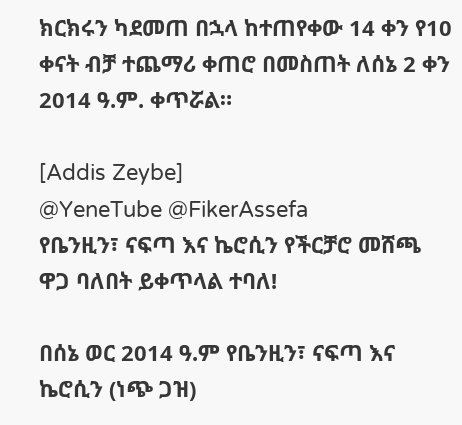ክርክሩን ካደመጠ በኋላ ከተጠየቀው 14 ቀን የ10 ቀናት ብቻ ተጨማሪ ቀጠሮ በመስጠት ለሰኔ 2 ቀን 2014 ዓ.ም. ቀጥሯል።

[Addis Zeybe]
@YeneTube @FikerAssefa
የቤንዚን፣ ናፍጣ እና ኬሮሲን የችርቻሮ መሸጫ ዋጋ ባለበት ይቀጥላል ተባለ!

በሰኔ ወር 2014 ዓ.ም የቤንዚን፣ ናፍጣ እና ኬሮሲን (ነጭ ጋዝ)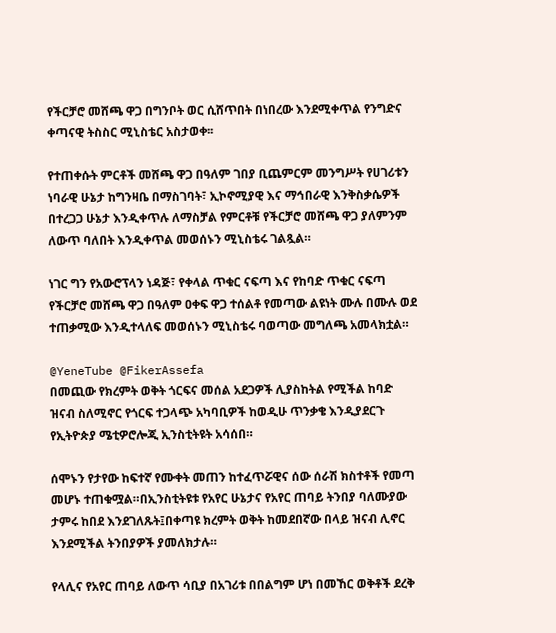የችርቻሮ መሸጫ ዋጋ በግንቦት ወር ሲሸጥበት በነበረው እንደሚቀጥል የንግድና ቀጣናዊ ትስስር ሚኒስቴር አስታወቀ፡፡

የተጠቀሱት ምርቶች መሸጫ ዋጋ በዓለም ገበያ ቢጨምርም መንግሥት የሀገሪቱን ነባራዊ ሁኔታ ከግንዛቤ በማስገባት፣ ኢኮኖሚያዊ እና ማኅበራዊ እንቅስቃሴዎች በተረጋጋ ሁኔታ እንዲቀጥሉ ለማስቻል የምርቶቹ የችርቻሮ መሸጫ ዋጋ ያለምንም ለውጥ ባለበት እንዲቀጥል መወሰኑን ሚኒስቴሩ ገልጿል።

ነገር ግን የአውሮፕላን ነዳጅ፣ የቀላል ጥቁር ናፍጣ እና የከባድ ጥቁር ናፍጣ የችርቻሮ መሸጫ ዋጋ በዓለም ዐቀፍ ዋጋ ተሰልቶ የመጣው ልዩነት ሙሉ በሙሉ ወደ ተጠቃሚው እንዲተላለፍ መወሰኑን ሚኒስቴሩ ባወጣው መግለጫ አመላክቷል።

@YeneTube @FikerAssefa
በመጪው የክረምት ወቅት ጎርፍና መሰል አደጋዎች ሊያስከትል የሚችል ከባድ ዝናብ ስለሚኖር የጎርፍ ተጋላጭ አካባቢዎች ከወዲሁ ጥንቃቄ እንዲያደርጉ የኢትዮጵያ ሜቲዎሮሎጂ ኢንስቲትዩት አሳሰበ።

ሰሞኑን የታየው ከፍተኛ የሙቀት መጠን ከተፈጥሯዊና ሰው ሰራሽ ክስተቶች የመጣ መሆኑ ተጠቁሟል።በኢንስቲትዩቱ የአየር ሁኔታና የአየር ጠባይ ትንበያ ባለሙያው ታምሩ ከበደ እንደገለጹት፤በቀጣዩ ክረምት ወቅት ከመደበኛው በላይ ዝናብ ሊኖር እንደሚችል ትንበያዎች ያመለክታሉ።

የላሊና የአየር ጠባይ ለውጥ ሳቢያ በአገሪቱ በበልግም ሆነ በመኸር ወቅቶች ደረቅ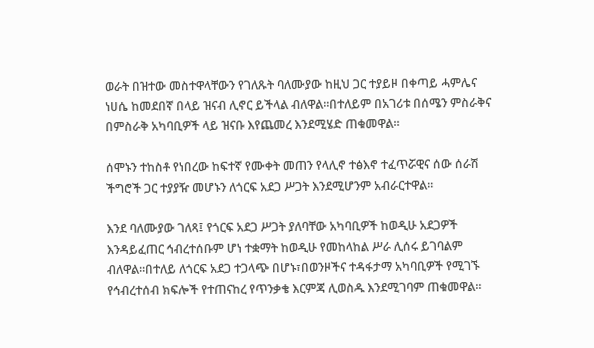ወራት በዝተው መስተዋላቸውን የገለጹት ባለሙያው ከዚህ ጋር ተያይዞ በቀጣይ ሓምሌና ነሀሴ ከመደበኛ በላይ ዝናብ ሊኖር ይችላል ብለዋል።በተለይም በአገሪቱ በሰሜን ምስራቅና በምስራቅ አካባቢዎች ላይ ዝናቡ እየጨመረ እንደሚሄድ ጠቁመዋል።

ሰሞኑን ተከስቶ የነበረው ከፍተኛ የሙቀት መጠን የላሊኖ ተፅእኖ ተፈጥሯዊና ሰው ሰራሽ ችግሮች ጋር ተያያዥ መሆኑን ለጎርፍ አደጋ ሥጋት እንደሚሆንም አብራርተዋል።

እንደ ባለሙያው ገለጻ፤ የጎርፍ አደጋ ሥጋት ያለባቸው አካባቢዎች ከወዲሁ አደጋዎች እንዳይፈጠር ኅብረተሰቡም ሆነ ተቋማት ከወዲሁ የመከላከል ሥራ ሊሰሩ ይገባልም ብለዋል።በተለይ ለጎርፍ አደጋ ተጋላጭ በሆኑ፣በወንዞችና ተዳፋታማ አካባቢዎች የሚገኙ የኅብረተሰብ ክፍሎች የተጠናከረ የጥንቃቄ እርምጃ ሊወስዱ እንደሚገባም ጠቁመዋል።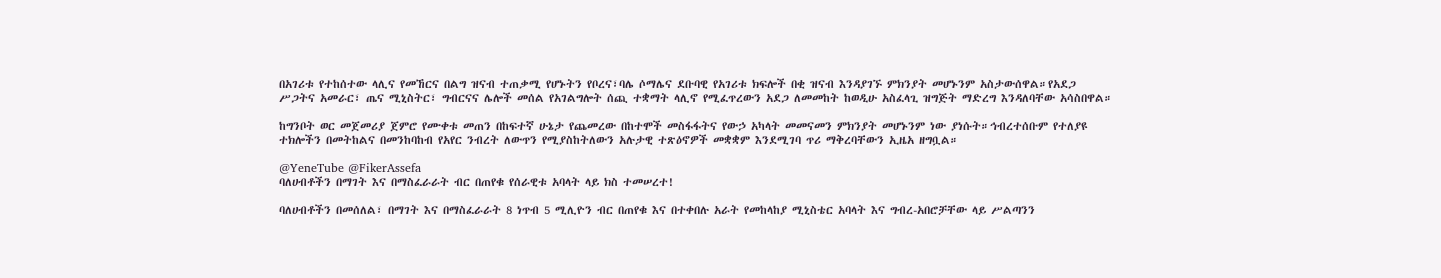በአገሪቱ የተከሰተው ላሊና የመኸርና በልግ ዝናብ ተጠቃሚ የሆኑትን የቦረና፣ባሌ ሶማሌና ደቡባዊ የአገሪቱ ክፍሎች በቂ ዝናብ እንዳያገኙ ምክንያት መሆኑንም አስታውሰዋል።የአደጋ ሥጋትና አመራር፣ ጤና ሚኒስትር፣ ግብርናና ሌሎች መሰል የአገልግሎት ሰጪ ተቋማት ላሊኖ የሚፈጥረውን አደጋ ለመመከት ከወዲሁ አስፈላጊ ዝግጅት ማድረግ እንዳለባቸው አሳስበዋል።

ከግንቦት ወር መጀመሪያ ጀምሮ የሙቀቱ መጠን በከፍተኛ ሁኔታ የጨመረው በከተሞች መስፋፋትና የውኃ አካላት መመናመን ምክንያት መሆኑንም ነው ያነሱት።ኅብረተሰቡም የተለያዩ ተክሎችን በመትከልና በመንከባከብ የአየር ንብረት ለውጥን የሚያስከትለውን አሉታዊ ተጽዕኖዎች መቋቋም እንደሚገባ ጥሪ ማቅረባቸውን ኢዜአ ዘግቧል።

@YeneTube @FikerAssefa
ባለሀብቶችን በማገት እና በማስፈራራት ብር በጠየቁ የሰራዊቱ አባላት ላይ ክስ ተመሠረተ!

ባለሀብቶችን በመሰለል፣ በማገት እና በማስፈራራት 8 ነጥብ 5 ሚሊዮን ብር በጠየቁ እና በተቀበሉ አራት የመከላከያ ሚኒስቴር አባላት እና ግብረ-አበሮቻቸው ላይ ሥልጣንን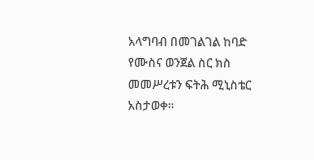አላግባብ በመገልገል ከባድ የሙስና ወንጀል ስር ክስ መመሥረቱን ፍትሕ ሚኒስቴር አስታወቀ።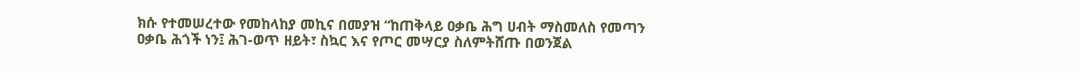ክሱ የተመሠረተው የመከላከያ መኪና በመያዝ “ከጠቅላይ ዐቃቤ ሕግ ሀብት ማስመለስ የመጣን ዐቃቤ ሕጎች ነን፤ ሕገ-ወጥ ዘይት፣ ስኳር እና የጦር መሣርያ ስለምትሸጡ በወንጀል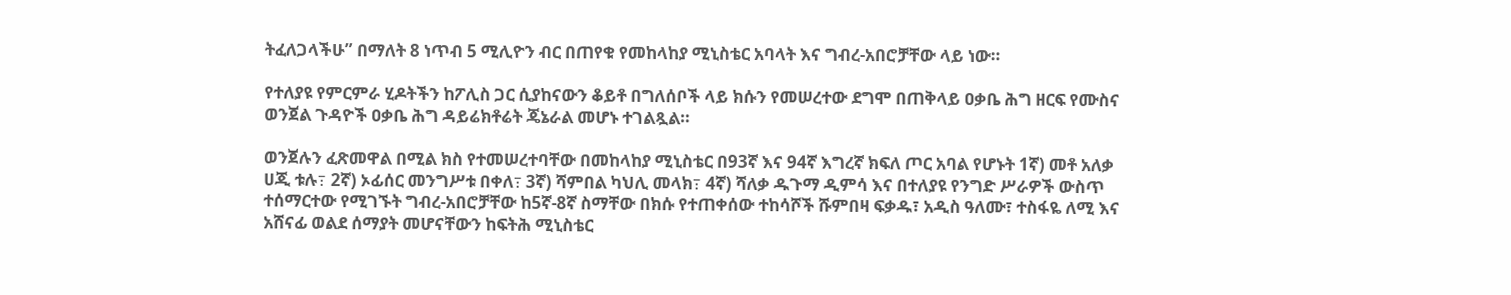ትፈለጋላችሁ” በማለት 8 ነጥብ 5 ሚሊዮን ብር በጠየቁ የመከላከያ ሚኒስቴር አባላት እና ግብረ-አበሮቻቸው ላይ ነው።

የተለያዩ የምርምራ ሂዶትችን ከፖሊስ ጋር ሲያከናውን ቆይቶ በግለሰቦች ላይ ክሱን የመሠረተው ደግሞ በጠቅላይ ዐቃቤ ሕግ ዘርፍ የሙስና ወንጀል ጉዳዮች ዐቃቤ ሕግ ዳይሬክቶሬት ጄኔራል መሆኑ ተገልጿል።

ወንጀሉን ፈጽመዋል በሚል ክስ የተመሠረተባቸው በመከላከያ ሚኒስቴር በ93ኛ እና 94ኛ እግረኛ ክፍለ ጦር አባል የሆኑት 1ኛ) መቶ አለቃ ሀጂ ቱሉ߹ 2ኛ) ኦፊሰር መንግሥቱ በቀለ߹ 3ኛ) ሻምበል ካህሊ መላክ߹ 4ኛ) ሻለቃ ዱጉማ ዲምሳ እና በተለያዩ የንግድ ሥራዎች ውስጥ ተሰማርተው የሚገኙት ግብረ-አበሮቻቸው ከ5ኛ-8ኛ ስማቸው በክሱ የተጠቀሰው ተከሳሾች ሹምበዛ ፍቃዱ፣ አዲስ ዓለሙ፣ ተስፋዬ ለሚ እና አሸናፊ ወልደ ሰማያት መሆናቸውን ከፍትሕ ሚኒስቴር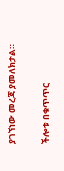ያገኘነው መረጃ ያመለክታል።

ችሎቱ በቁጥጥር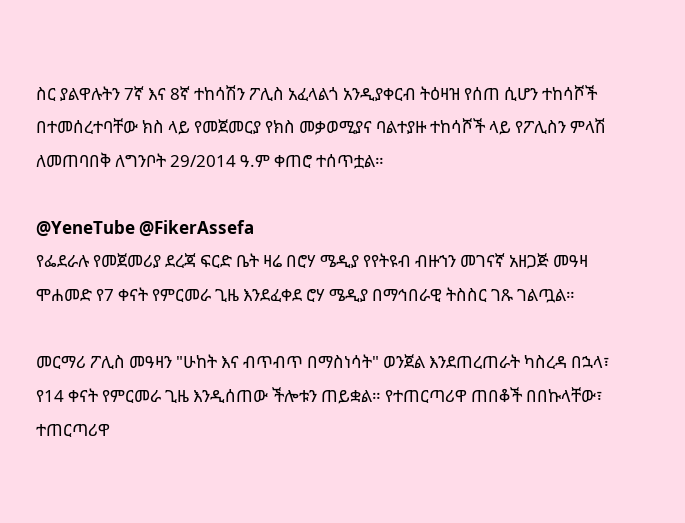ስር ያልዋሉትን 7ኛ እና 8ኛ ተከሳሽን ፖሊስ አፈላልጎ አንዲያቀርብ ትዕዛዝ የሰጠ ሲሆን ተከሳሾች በተመሰረተባቸው ክስ ላይ የመጀመርያ የክስ መቃወሚያና ባልተያዙ ተከሳሾች ላይ የፖሊስን ምላሽ ለመጠባበቅ ለግንቦት 29/2014 ዓ.ም ቀጠሮ ተሰጥቷል።

@YeneTube @FikerAssefa
የፌደራሉ የመጀመሪያ ደረጃ ፍርድ ቤት ዛሬ በሮሃ ሜዲያ የየትዩብ ብዙኀን መገናኛ አዘጋጅ መዓዛ ሞሐመድ የ7 ቀናት የምርመራ ጊዜ እንደፈቀደ ሮሃ ሜዲያ በማኅበራዊ ትስስር ገጹ ገልጧል።

መርማሪ ፖሊስ መዓዛን "ሁከት እና ብጥብጥ በማስነሳት" ወንጀል እንደጠረጠራት ካስረዳ በኋላ፣ የ14 ቀናት የምርመራ ጊዜ እንዲሰጠው ችሎቱን ጠይቋል። የተጠርጣሪዋ ጠበቆች በበኩላቸው፣ ተጠርጣሪዋ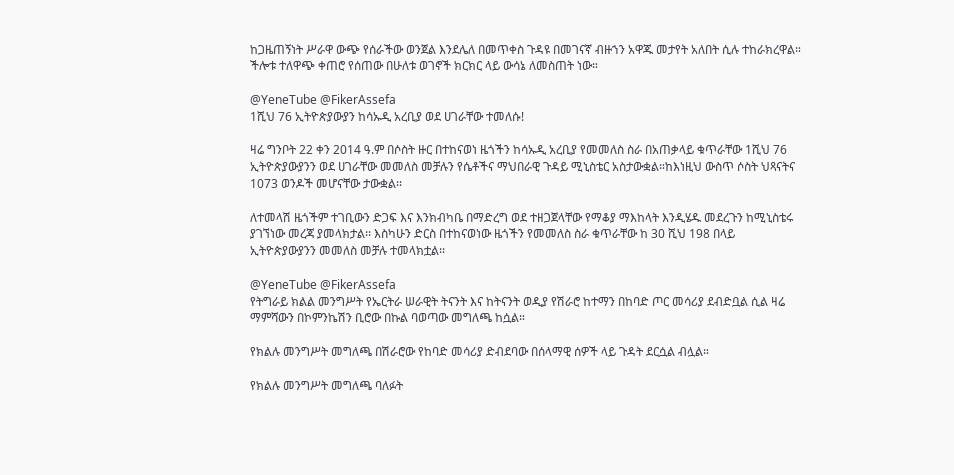ከጋዜጠኝነት ሥራዋ ውጭ የሰራችው ወንጀል እንደሌለ በመጥቀስ ጉዳዩ በመገናኛ ብዙኀን አዋጁ መታየት አለበት ሲሉ ተከራክረዋል። ችሎቱ ተለዋጭ ቀጠሮ የሰጠው በሁለቱ ወገኖች ክርክር ላይ ውሳኔ ለመስጠት ነው።

@YeneTube @FikerAssefa
1ሺህ 76 ኢትዮጵያውያን ከሳኡዲ አረቢያ ወደ ሀገራቸው ተመለሱ!

ዛሬ ግንቦት 22 ቀን 2014 ዓ.ም በሶስት ዙር በተከናወነ ዜጎችን ከሳኡዲ አረቢያ የመመለስ ስራ በአጠቃላይ ቁጥራቸው 1ሺህ 76 ኢትዮጵያውያንን ወደ ሀገራቸው መመለስ መቻሉን የሴቶችና ማህበራዊ ጉዳይ ሚኒስቴር አስታውቋል።ከእነዚህ ውስጥ ሶስት ህጻናትና 1073 ወንዶች መሆናቸው ታውቋል፡፡

ለተመላሽ ዜጎችም ተገቢውን ድጋፍ እና እንክብካቤ በማድረግ ወደ ተዘጋጀላቸው የማቆያ ማእከላት እንዲሄዱ መደረጉን ከሚኒስቴሩ ያገኘነው መረጃ ያመላክታል፡፡ እስካሁን ድርስ በተከናወነው ዜጎችን የመመለስ ስራ ቁጥራቸው ከ 30 ሺህ 198 በላይ ኢትዮጵያውያንን መመለስ መቻሉ ተመላክቷል፡፡

@YeneTube @FikerAssefa
የትግራይ ክልል መንግሥት የኤርትራ ሠራዊት ትናንት እና ከትናንት ወዲያ የሽራሮ ከተማን በከባድ ጦር መሳሪያ ደብድቧል ሲል ዛሬ ማምሻውን በኮምንኬሽን ቢሮው በኩል ባወጣው መግለጫ ከሷል።

የክልሉ መንግሥት መግለጫ በሽራሮው የከባድ መሳሪያ ድብደባው በሰላማዊ ሰዎች ላይ ጉዳት ደርሷል ብሏል።

የክልሉ መንግሥት መግለጫ ባለፉት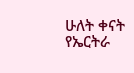ሁለት ቀናት የኤርትራ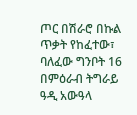ጦር በሽራሮ በኩል ጥቃት የከፈተው፣ ባለፈው ግንቦት 16 በምዕራብ ትግራይ ዓዲ አውዓላ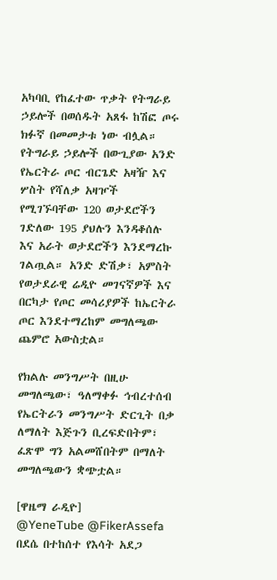አካባቢ የከፈተው ጥቃት የትግራይ ኃይሎች በወሰዱት አጸፋ ከሽፎ ጦሩ ክፉኛ በመመታቱ ነው ብሏል። የትግራይ ኃይሎች በውጊያው አንድ የኤርትራ ጦር ብርጌድ አዛዥ እና ሦስት የሻለቃ አዛዦች የሚገኙባቸው 120 ወታደሮችን ገድለው 195 ያህሉን እንዳቆሰሉ እና አራት ወታደሮችን እንደማረኩ ገልጧል። አንድ ድሽቃ፣ አምስት የወታደራዊ ሬዲዮ መገናኛዎች እና በርካታ የጦር መሳሪያዎች ከኤርትራ ጦር እንደተማረከም መግለጫው ጨምሮ አውስቷል።

የክልሉ መንግሥት በዚሁ መግለጫው፣ ዓለማቀፉ ኅብረተሰብ የኤርትራን መንግሥት ድርጊት በቃ ለማለት እጅጉን ቢረፍድበትም፣ ፈጽሞ ግን አልመሸበትም በማለት መግለጫውን ቋጭቷል።

[ዋዜማ ራዲዮ]
@YeneTube @FikerAssefa
በደሴ በተከሰተ የእሳት አደጋ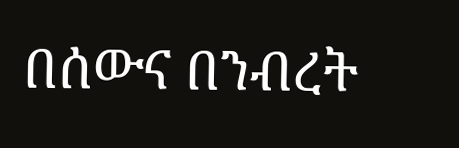በሰውና በንብረት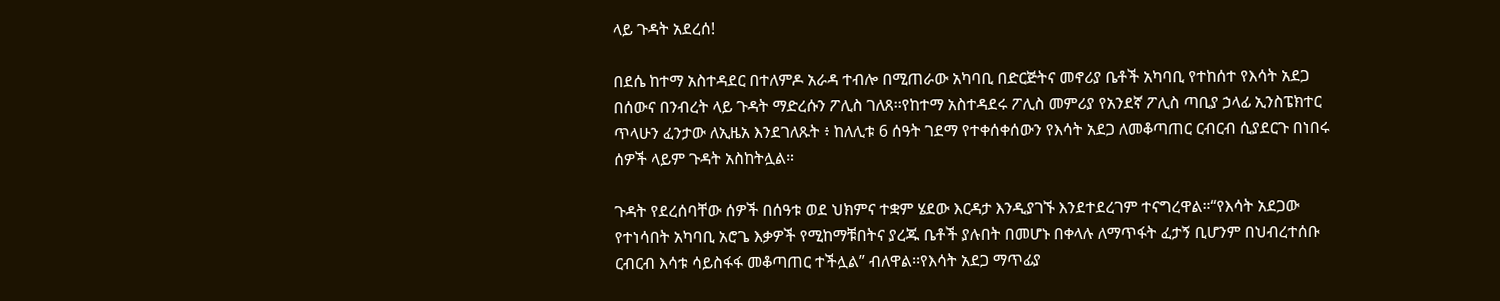ላይ ጉዳት አደረሰ!

በደሴ ከተማ አስተዳደር በተለምዶ አራዳ ተብሎ በሚጠራው አካባቢ በድርጅትና መኖሪያ ቤቶች አካባቢ የተከሰተ የእሳት አደጋ በሰውና በንብረት ላይ ጉዳት ማድረሱን ፖሊስ ገለጸ፡፡የከተማ አስተዳደሩ ፖሊስ መምሪያ የአንደኛ ፖሊስ ጣቢያ ኃላፊ ኢንስፔክተር ጥላሁን ፈንታው ለኢዜአ እንደገለጹት ፥ ከለሊቱ 6 ሰዓት ገደማ የተቀሰቀሰውን የእሳት አደጋ ለመቆጣጠር ርብርብ ሲያደርጉ በነበሩ ሰዎች ላይም ጉዳት አስከትሏል።

ጉዳት የደረሰባቸው ሰዎች በሰዓቱ ወደ ህክምና ተቋም ሄደው እርዳታ እንዲያገኙ እንደተደረገም ተናግረዋል።“የእሳት አደጋው የተነሳበት አካባቢ አሮጌ እቃዎች የሚከማቹበትና ያረጁ ቤቶች ያሉበት በመሆኑ በቀላሉ ለማጥፋት ፈታኝ ቢሆንም በህብረተሰቡ ርብርብ እሳቱ ሳይስፋፋ መቆጣጠር ተችሏል” ብለዋል፡፡የእሳት አደጋ ማጥፊያ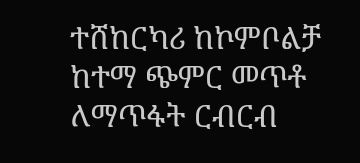ተሸከርካሪ ከኮምቦልቻ ከተማ ጭምር መጥቶ ለማጥፋት ርብርብ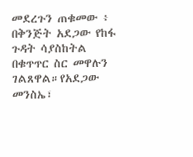መደረጉን ጠቁመው ፥ በቅንጅት አደጋው የከፋ ጉዳት ሳያስከትል በቁጥጥር ስር መዋሉን ገልጸዋል።የአደጋው መንስኤ፣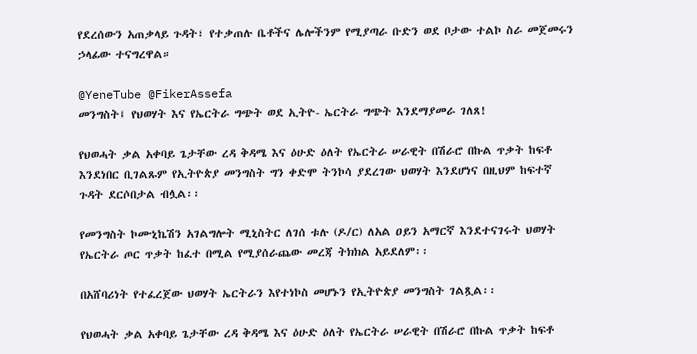የደረሰውን አጠቃላይ ጉዳት፣ የተቃጠሉ ቤቶችና ሌሎችንም የሚያጣራ ቡድን ወደ ቦታው ተልኮ ስራ መጀመሩን ኃላፊው ተናግረዋል።

@YeneTube @FikerAssefa
መንግስት፤ የህወሃት እና የኤርትራ ግጭት ወደ ኢትዮ- ኤርትራ ግጭት እንደማያመራ ገለጸ!

የህወሓት ቃል አቀባይ ጌታቸው ረዳ ቅዳሜ እና ዕሁድ ዕለት የኤርትራ ሠራዊት በሽራሮ በኩል ጥቃት ከፍቶ እንደነበር ቢገልጹም የኢትዮጵያ መንግስት ግን ቀድሞ ትንኮሳ ያደረገው ህወሃት እንደሆነና በዚህም ከፍተኛ ጉዳት ደርሶበታል ብሏል፡፡

የመንግስት ኮሙኒኬሽን አገልግሎት ሚኒስትር ለገሰ ቱሉ (ዶ/ር) ለአል ዐይን አማርኛ እንደተናገሩት ህወሃት የኤርትራ ጦር ጥቃት ከፈተ በሚል የሚያሰራጨው መረጃ ትክክል አይደለም፡፡

በአሸባሪነት የተፈረጀው ህወሃት ኤርትራን እየተነኮስ መሆኑን የኢትዮጵያ መንግስት ገልጿል፡፡

የህወሓት ቃል አቀባይ ጌታቸው ረዳ ቅዳሜ እና ዕሁድ ዕለት የኤርትራ ሠራዊት በሽራሮ በኩል ጥቃት ከፍቶ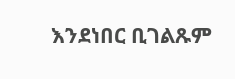እንደነበር ቢገልጹም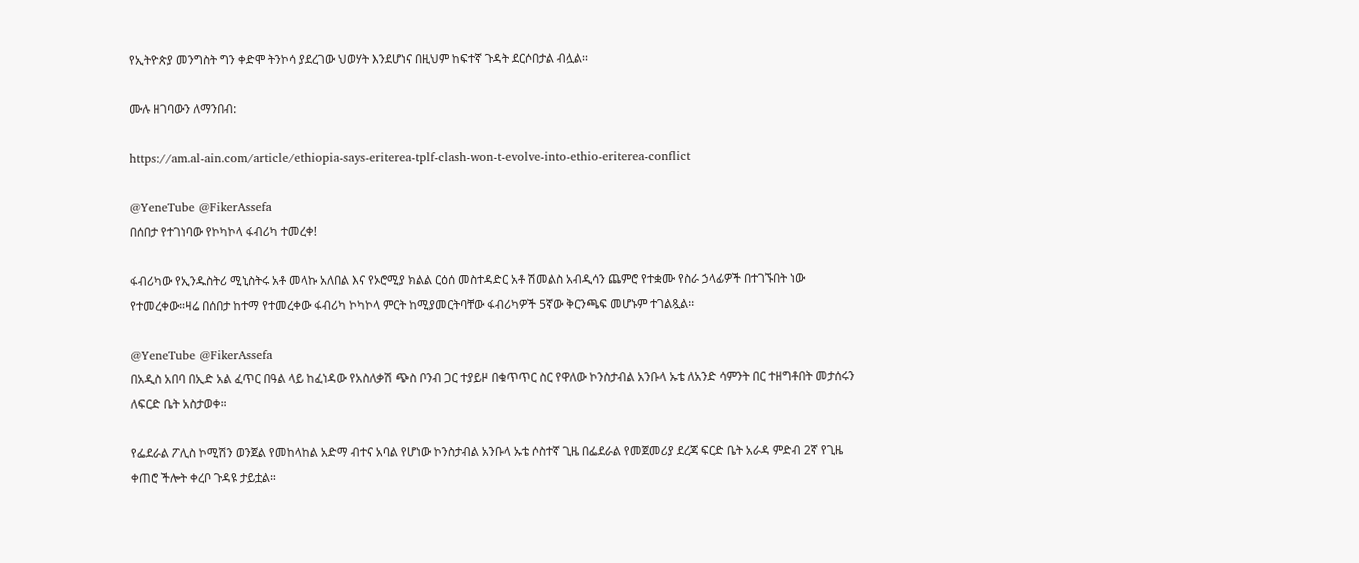የኢትዮጵያ መንግስት ግን ቀድሞ ትንኮሳ ያደረገው ህወሃት እንደሆነና በዚህም ከፍተኛ ጉዳት ደርሶበታል ብሏል፡፡

ሙሉ ዘገባውን ለማንበብ:

https://am.al-ain.com/article/ethiopia-says-eriterea-tplf-clash-won-t-evolve-into-ethio-eriterea-conflict

@YeneTube @FikerAssefa
በሰበታ የተገነባው የኮካኮላ ፋብሪካ ተመረቀ!

ፋብሪካው የኢንዱስትሪ ሚኒስትሩ አቶ መላኩ አለበል እና የኦሮሚያ ክልል ርዕሰ መስተዳድር አቶ ሽመልስ አብዲሳን ጨምሮ የተቋሙ የስራ ኃላፊዎች በተገኙበት ነው የተመረቀው።ዛሬ በሰበታ ከተማ የተመረቀው ፋብሪካ ኮካኮላ ምርት ከሚያመርትባቸው ፋብሪካዎች 5ኛው ቅርንጫፍ መሆኑም ተገልጿል፡፡

@YeneTube @FikerAssefa
በአዲስ አበባ በኢድ አል ፈጥር በዓል ላይ ከፈነዳው የአስለቃሽ ጭስ ቦንብ ጋር ተያይዞ በቁጥጥር ስር የዋለው ኮንስታብል አንቡላ ኡቴ ለአንድ ሳምንት በር ተዘግቶበት መታሰሩን ለፍርድ ቤት አስታወቀ።

የፌደራል ፖሊስ ኮሚሽን ወንጀል የመከላከል አድማ ብተና አባል የሆነው ኮንስታብል አንቡላ ኡቴ ሶስተኛ ጊዜ በፌደራል የመጀመሪያ ደረጃ ፍርድ ቤት አራዳ ምድብ 2ኛ የጊዜ ቀጠሮ ችሎት ቀረቦ ጉዳዩ ታይቷል።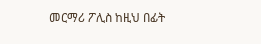መርማሪ ፖሊስ ከዚህ በፊት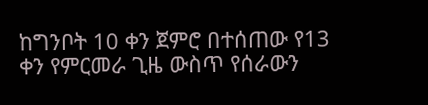ከግንቦት 10 ቀን ጀምሮ በተሰጠው የ13 ቀን የምርመራ ጊዜ ውስጥ የሰራውን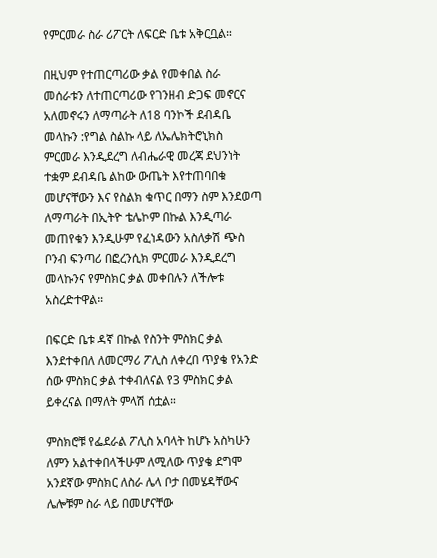የምርመራ ስራ ሪፖርት ለፍርድ ቤቱ አቅርቧል።

በዚህም የተጠርጣሪው ቃል የመቀበል ስራ መሰራቱን ለተጠርጣሪው የገንዘብ ድጋፍ መኖርና አለመኖሩን ለማጣራት ለ18 ባንኮች ደብዳቤ መላኩን :የግል ስልኩ ላይ ለኤሌክትሮኒክስ ምርመራ እንዲደረግ ለብሔራዊ መረጃ ደህንነት ተቋም ደብዳቤ ልከው ውጤት እየተጠባበቁ መሆናቸውን እና የስልክ ቁጥር በማን ስም እንደወጣ ለማጣራት በኢትዮ ቴሌኮም በኩል እንዲጣራ መጠየቁን እንዲሁም የፈነዳውን አስለቃሽ ጭስ ቦንብ ፍንጣሪ በፎረንሲክ ምርመራ እንዲደረግ መላኩንና የምስክር ቃል መቀበሉን ለችሎቱ አስረድተዋል።

በፍርድ ቤቱ ዳኛ በኩል የስንት ምስክር ቃል እንደተቀበለ ለመርማሪ ፖሊስ ለቀረበ ጥያቄ የአንድ ሰው ምስክር ቃል ተቀብለናል የ3 ምስክር ቃል ይቀረናል በማለት ምላሽ ሰቷል።

ምስክሮቹ የፌደራል ፖሊስ አባላት ከሆኑ አስካሁን ለምን አልተቀበላችሁም ለሚለው ጥያቄ ደግሞ አንደኛው ምስክር ለስራ ሌላ ቦታ በመሄዳቸውና ሌሎቹም ስራ ላይ በመሆናቸው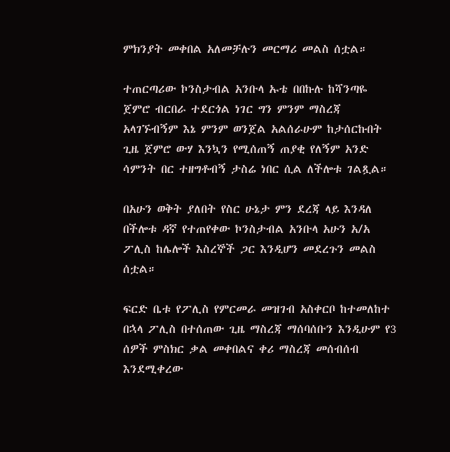ምክንያት መቀበል አለመቻሉን መርማሪ መልስ ሰቷል።

ተጠርጣሪው ኮንስታብል አንቡላ ኡቴ በበኩሉ ከሻንጣዬ ጀምሮ ብርበራ ተደርጎል ነገር ግን ምንም ማስረጃ አላገኙብኝም እኔ ምንም ወንጀል አልሰራሁም ከታሰርኩበት ጊዜ ጀምሮ ውሃ እንኳን የሚሰጠኝ ጠያቂ የለኝም አንድ ሳምንት በር ተዘግቶብኝ ታስሬ ነበር ሲል ለችሎቱ ገልጿል።

በአሁን ወቅት ያለበት የስር ሁኔታ ምን ደረጃ ላይ እንዳለ በችሎቱ ዳኛ የተጠየቀው ኮንስታብል አንቡላ አሁን አ/አ ፖሊስ ከሌሎች እስረኞች ጋር እንዲሆን መደረጉን መልስ ሰቷል።

ፍርድ ቤቱ የፖሊስ የምርመራ መዝገብ አስቀርቦ ከተመለከተ በኋላ ፖሊስ በተሰጠው ጊዜ ማስረጃ ማሰባሰቡን እንዲሁም የ3 ሰዎች ምስክር ቃል መቀበልና ቀሪ ማስረጃ መሰብሰብ እንደሚቀረው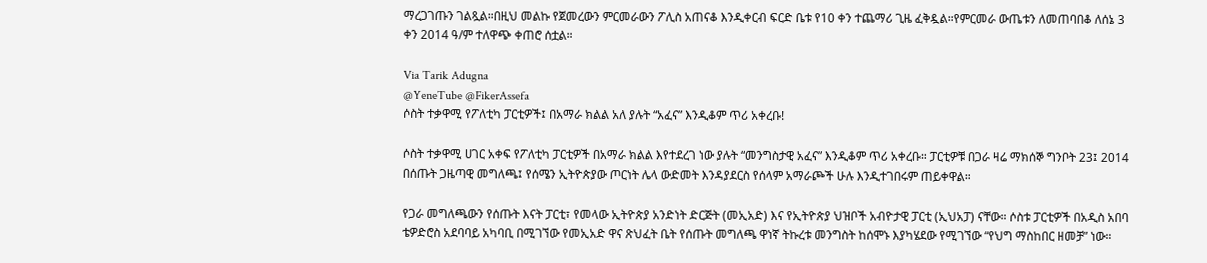ማረጋገጡን ገልጿል።በዚህ መልኩ የጀመረውን ምርመራውን ፖሊስ አጠናቆ እንዲቀርብ ፍርድ ቤቱ የ10 ቀን ተጨማሪ ጊዜ ፈቅዷል።የምርመራ ውጤቱን ለመጠባበቆ ለሰኔ 3 ቀን 2014 ዓ/ም ተለዋጭ ቀጠሮ ሰቷል።

Via Tarik Adugna
@YeneTube @FikerAssefa
ሶስት ተቃዋሚ የፖለቲካ ፓርቲዎች፤ በአማራ ክልል አለ ያሉት “አፈና” እንዲቆም ጥሪ አቀረቡ!

ሶስት ተቃዋሚ ሀገር አቀፍ የፖለቲካ ፓርቲዎች በአማራ ክልል እየተደረገ ነው ያሉት “መንግስታዊ አፈና” እንዲቆም ጥሪ አቀረቡ። ፓርቲዎቹ በጋራ ዛሬ ማክሰኞ ግንቦት 23፤ 2014 በሰጡት ጋዜጣዊ መግለጫ፤ የሰሜን ኢትዮጵያው ጦርነት ሌላ ውድመት እንዳያደርስ የሰላም አማራጮች ሁሉ እንዲተገበሩም ጠይቀዋል።

የጋራ መግለጫውን የሰጡት እናት ፓርቲ፣ የመላው ኢትዮጵያ አንድነት ድርጅት (መኢአድ) እና የኢትዮጵያ ህዝቦች አብዮታዊ ፓርቲ (ኢህአፓ) ናቸው። ሶስቱ ፓርቲዎች በአዲስ አበባ ቴዎድሮስ አደባባይ አካባቢ በሚገኘው የመኢአድ ዋና ጽህፈት ቤት የሰጡት መግለጫ ዋነኛ ትኩረቱ መንግስት ከሰሞኑ እያካሄደው የሚገኘው “የህግ ማስከበር ዘመቻ” ነው።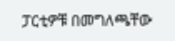ፓርቲዎቹ በመግለጫቸው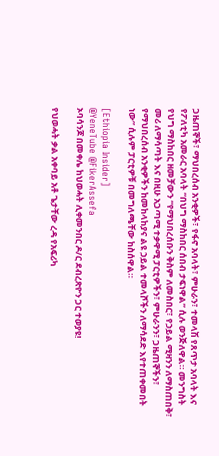ጋዜጠኞች፣ ማህበረሰብ አንቂዎች፣ የፋኖ አባላት፣ ምሁራን፣ ተመላሽ የጸጥታ አባላት እና የፖለቲካ አመራር አባላት “በህግ ማስከበር ሰበብ ታፍነዋል” ሲሉ ወንጅለዋል። መንግስት የህግ ማስከበር ዘመቻውን “የማህበረሰቡን ቅስም ለመስበር፣ የኃይል ሚዛንን ለማስጠበቅ፣ መሪ ለማሳጣት እና በዚሁ አጋጣሚ ተቃዋሚ ፓርቲዎችን፣ ምሁራንን፣ ጋዜጠኞችን፣ የማህበረሰብ አንቂዎችን ከመከላከያና ልዩ ኃይል ተመላሾችን ለማሳደድ እየተጠቀመበት ነው” ሲሉም ፓርቲዎቹ በመግለጫቸው ከስሰዋል።

[Ethiopia Insider]
@YeneTube @FikerAssefa
ኦባሳንጆ በመቀሌ ከህወሓት ሊቀመንበር ዶ/ር ደብረጽዮን ጋር ተወያዩ!

የህወሓት ቃል አቀባይ አቶ ጌታቸው ረዳ የአፍሪካ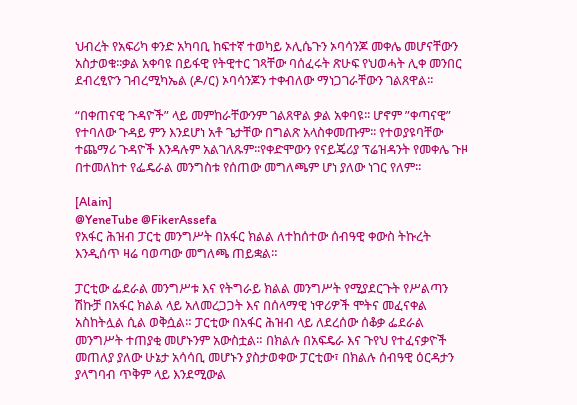ህብረት የአፍሪካ ቀንድ አካባቢ ከፍተኛ ተወካይ ኦሊሴጉን ኦባሳንጆ መቀሌ መሆናቸውን አስታወቁ፡፡ቃል አቀባዩ በይፋዊ የትዊተር ገጻቸው ባሰፈሩት ጽሁፍ የህወሓት ሊቀ መንበር ደብረፂዮን ገብረሚካኤል (ዶ/ር) ኦባሳንጆን ተቀብለው ማነጋገራቸውን ገልጸዋል፡፡

“በቀጠናዊ ጉዳዮች” ላይ መምከራቸውንም ገልጸዋል ቃል አቀባዩ፡፡ ሆኖም ”ቀጣናዊ” የተባለው ጉዳይ ምን እንደሆነ አቶ ጌታቸው በግልጽ አላስቀመጡም፡፡ የተወያዩባቸው ተጨማሪ ጉዳዮች እንዳሉም አልገለጹም፡፡የቀድሞውን የናይጄሪያ ፕሬዝዳንት የመቀሌ ጉዞ በተመለከተ የፌዴራል መንግስቱ የሰጠው መግለጫም ሆነ ያለው ነገር የለም፡፡

[Alain]
@YeneTube @FikerAssefa
የአፋር ሕዝብ ፓርቲ መንግሥት በአፋር ክልል ለተከሰተው ሰብዓዊ ቀውስ ትኩረት እንዲሰጥ ዛሬ ባወጣው መግለጫ ጠይቋል።

ፓርቲው ፌደራል መንግሥቱ እና የትግራይ ክልል መንግሥት የሚያደርጉት የሥልጣን ሽኩቻ በአፋር ክልል ላይ አለመረጋጋት እና በሰላማዊ ነዋሪዎች ሞትና መፈናቀል አስከትሏል ሲል ወቅሷል። ፓርቲው በአፋር ሕዝብ ላይ ለደረሰው ሰቆቃ ፌደራል መንግሥት ተጠያቂ መሆኑንም አውስቷል። በክልሉ በአፍዴራ እና ጉየህ የተፈናቃዮች መጠለያ ያለው ሁኔታ አሳሳቢ መሆኑን ያስታወቀው ፓርቲው፣ በክልሉ ሰብዓዊ ዕርዳታን ያላግባብ ጥቅም ላይ እንደሚውል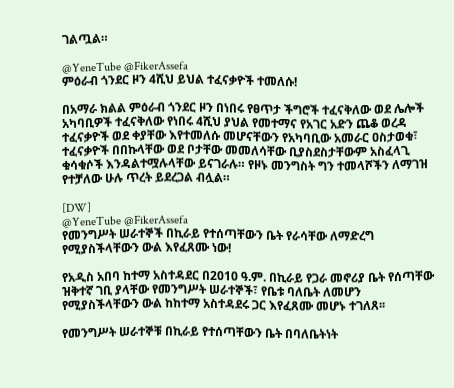ገልጧል።

@YeneTube @FikerAssefa
ምዕራብ ጎንደር ዞን 4ሺህ ይህል ተፈናቃዮች ተመለሱ!

በአማራ ክልል ምዕራብ ጎንደር ዞን በነበሩ የፀጥታ ችግሮች ተፈናቅለው ወደ ሌሎች አካባቢዎች ተፈናቅለው የነበሩ 4ሺህ ያህል የመተማና የአገር አድን ጨቆ ወረዳ ተፈናቃዮች ወደ ቀያቸው እየተመለሱ መሆናቸውን የአካባቢው አመራር ዐስታወቁ፣ ተፈናቃዮች በበኩላቸው ወደ ቦታቸው መመለሳቸው ቢያስደስታቸውም አስፈላጊ ቁሳቁሶች እንዳልተሟሉላቸው ይናገራሉ። የዞኑ መንግስት ግን ተመላሾችን ለማገዝ የተቻለው ሁሉ ጥረት ይደረጋል ብሏል።

[DW]
@YeneTube @FikerAssefa
የመንግሥት ሠራተኞች በኪራይ የተሰጣቸውን ቤት የራሳቸው ለማድረግ የሚያስችላቸውን ውል እየፈጸሙ ነው!

የአዲስ አበባ ከተማ አስተዳደር በ2010 ዓ.ም. በኪራይ የጋራ መኖሪያ ቤት የሰጣቸው ዝቅተኛ ገቢ ያላቸው የመንግሥት ሠራተኞች፣ የቤቱ ባለቤት ለመሆን የሚያስችላቸውን ውል ከከተማ አስተዳደሩ ጋር እየፈጸሙ መሆኑ ተገለጸ፡፡

የመንግሥት ሠራተኞቹ በኪራይ የተሰጣቸውን ቤት በባለቤትነት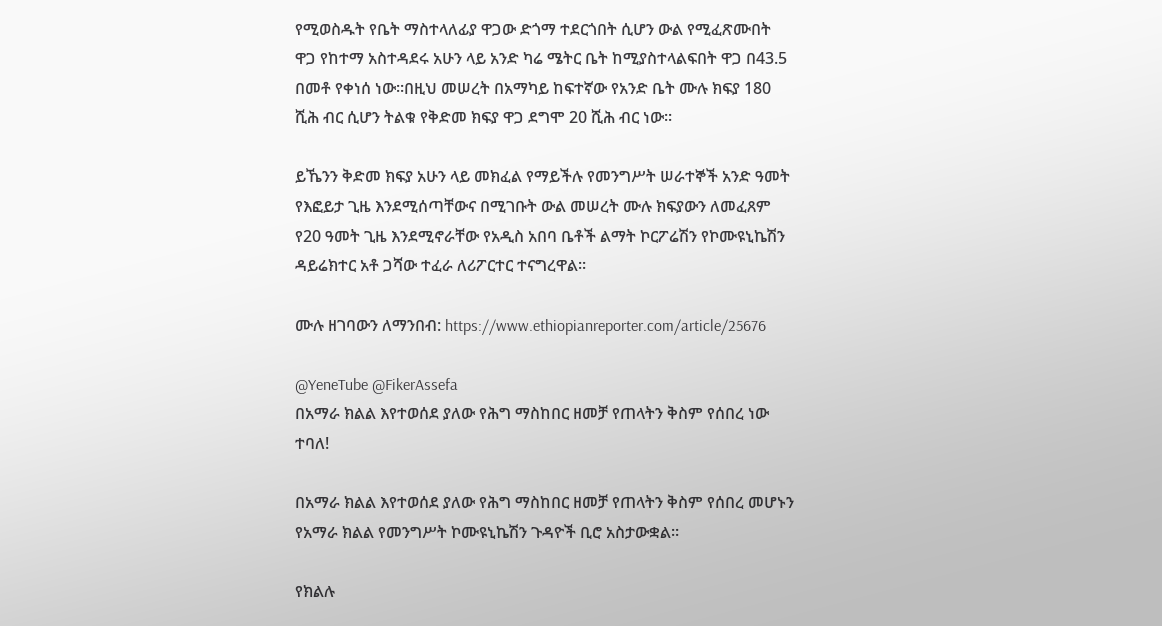የሚወስዱት የቤት ማስተላለፊያ ዋጋው ድጎማ ተደርጎበት ሲሆን ውል የሚፈጽሙበት ዋጋ የከተማ አስተዳደሩ አሁን ላይ አንድ ካሬ ሜትር ቤት ከሚያስተላልፍበት ዋጋ በ43.5 በመቶ የቀነሰ ነው፡፡በዚህ መሠረት በአማካይ ከፍተኛው የአንድ ቤት ሙሉ ክፍያ 180 ሺሕ ብር ሲሆን ትልቁ የቅድመ ክፍያ ዋጋ ደግሞ 20 ሺሕ ብር ነው፡፡

ይኼንን ቅድመ ክፍያ አሁን ላይ መክፈል የማይችሉ የመንግሥት ሠራተኞች አንድ ዓመት የእፎይታ ጊዜ እንደሚሰጣቸውና በሚገቡት ውል መሠረት ሙሉ ክፍያውን ለመፈጸም የ20 ዓመት ጊዜ እንደሚኖራቸው የአዲስ አበባ ቤቶች ልማት ኮርፖሬሽን የኮሙዩኒኬሽን ዳይሬክተር አቶ ጋሻው ተፈራ ለሪፖርተር ተናግረዋል፡፡

ሙሉ ዘገባውን ለማንበብ: https://www.ethiopianreporter.com/article/25676

@YeneTube @FikerAssefa
በአማራ ክልል እየተወሰደ ያለው የሕግ ማስከበር ዘመቻ የጠላትን ቅስም የሰበረ ነው ተባለ!

በአማራ ክልል እየተወሰደ ያለው የሕግ ማስከበር ዘመቻ የጠላትን ቅስም የሰበረ መሆኑን የአማራ ክልል የመንግሥት ኮሙዩኒኬሽን ጉዳዮች ቢሮ አስታውቋል።

የክልሉ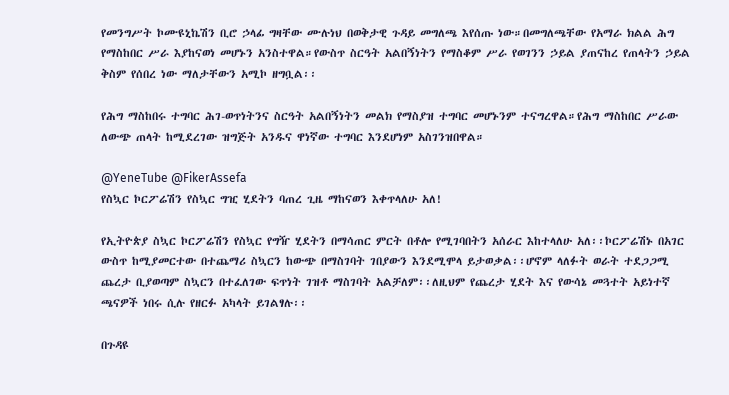የመንግሥት ኮሙዩኒኬሽን ቢሮ ኃላፊ ግዛቸው ሙሉነህ በወቅታዊ ጉዳይ መግለጫ እየሰጡ ነው።በመግለጫቸው የአማራ ክልል ሕግ የማስከበር ሥራ እያከናወነ መሆኑን አንስተዋል።የውስጥ ስርዓት አልበኝነትን የማስቆም ሥራ የወገንን ኃይል ያጠናከረ የጠላትን ኃይል ቅስም የሰበረ ነው ማለታቸውን አሚኮ ዘግቧል፡፡

የሕግ ማስከበሩ ተግባር ሕገ-ወጥነትንና ስርዓት አልበኝነትን መልክ የማስያዝ ተግባር መሆኑንም ተናግረዋል።የሕግ ማስከበር ሥራው ለውጭ ጠላት ከሚደረገው ዝግጅት አንዱና ዋነኛው ተግባር እንደሆነም አስገንዝበዋል።

@YeneTube @FikerAssefa
የስኳር ኮርፖሬሽን የስኳር ግዢ ሂደትን ባጠረ ጊዜ ማከናወን እቀጥላለሁ አለ!

የኢትዮጵያ ስኳር ኮርፖሬሽን የስኳር የግዥ ሂደትን በማሳጠር ምርት በቶሎ የሚገባበትን አሰራር እከተላለሁ አለ፡፡ኮርፖሬሽኑ በአገር ውስጥ ከሚያመርተው በተጨማሪ ስኳርን ከውጭ በማስገባት ገበያውን እንደሚሞላ ይታወቃል፡፡ሆኖም ላለፉት ወራት ተደጋጋሚ ጨረታ ቢያወጣም ስኳርን በተፈለገው ፍጥነት ገዝቶ ማስገባት አልቻለም፡፡ለዚህም የጨረታ ሂደት እና የውሳኔ መጓተት አይነተኛ ጫናዎች ነበሩ ሲሉ የዘርፉ አካላት ይገልፃሉ፡፡

በጉዳዩ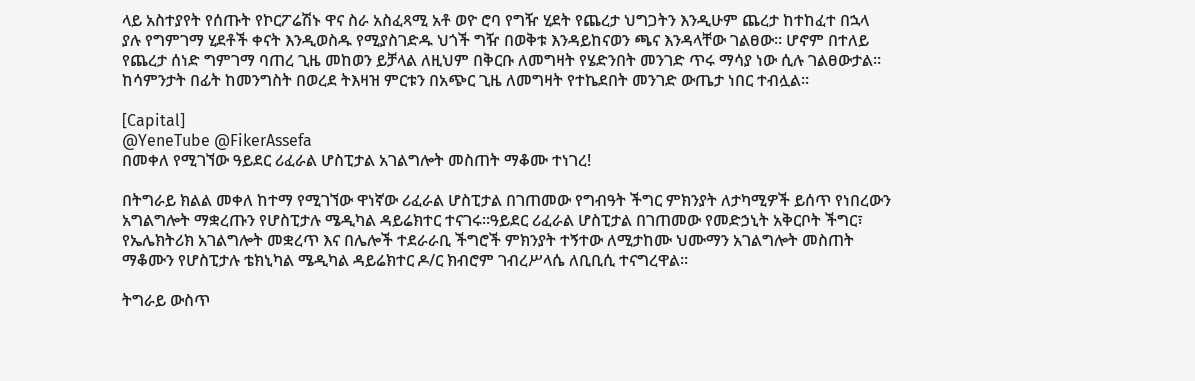ላይ አስተያየት የሰጡት የኮርፖሬሽኑ ዋና ስራ አስፈጻሚ አቶ ወዮ ሮባ የግዥ ሂደት የጨረታ ህግጋትን እንዲሁም ጨረታ ከተከፈተ በኋላ ያሉ የግምገማ ሂደቶች ቀናት እንዲወስዱ የሚያስገድዱ ህጎች ግዥ በወቅቱ እንዳይከናወን ጫና እንዳላቸው ገልፀው፡፡ ሆኖም በተለይ የጨረታ ሰነድ ግምገማ ባጠረ ጊዜ መከወን ይቻላል ለዚህም በቅርቡ ለመግዛት የሄድንበት መንገድ ጥሩ ማሳያ ነው ሲሉ ገልፀውታል፡፡ከሳምንታት በፊት ከመንግስት በወረደ ትእዛዝ ምርቱን በአጭር ጊዜ ለመግዛት የተኬደበት መንገድ ውጤታ ነበር ተብሏል፡፡

[Capital]
@YeneTube @FikerAssefa
በመቀለ የሚገኘው ዓይደር ሪፈራል ሆስፒታል አገልግሎት መስጠት ማቆሙ ተነገረ!

በትግራይ ክልል መቀለ ከተማ የሚገኘው ዋነኛው ሪፈራል ሆስፒታል በገጠመው የግብዓት ችግር ምክንያት ለታካሚዎች ይሰጥ የነበረውን አግልግሎት ማቋረጡን የሆስፒታሉ ሜዲካል ዳይሬክተር ተናገሩ።ዓይደር ሪፈራል ሆስፒታል በገጠመው የመድኃኒት አቅርቦት ችግር፣ የኤሌክትሪክ አገልግሎት መቋረጥ እና በሌሎች ተደራራቢ ችግሮች ምክንያት ተኝተው ለሚታከሙ ህሙማን አገልግሎት መስጠት ማቆሙን የሆስፒታሉ ቴክኒካል ሜዲካል ዳይሬክተር ዶ/ር ክብሮም ገብረሥላሴ ለቢቢሲ ተናግረዋል።

ትግራይ ውስጥ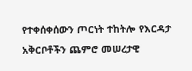የተቀሰቀሰውን ጦርነት ተከትሎ የእርዳታ አቅርቦቶችን ጨምሮ መሠረታዊ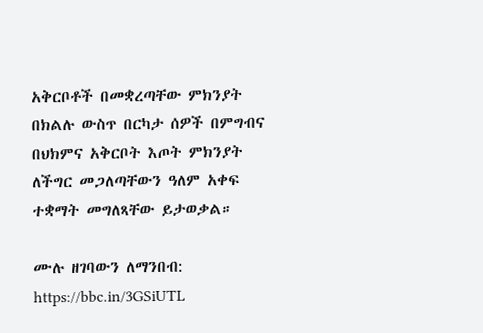አቅርቦቶች በመቋረጣቸው ምክንያት በክልሉ ውስጥ በርካታ ሰዎች በምግብና በህክምና አቅርቦት እጦት ምክንያት ለችግር መጋለጣቸውን ዓለም አቀፍ ተቋማት መግለጻቸው ይታወቃል።

ሙሉ ዘገባውን ለማንበብ:
https://bbc.in/3GSiUTL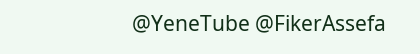@YeneTube @FikerAssefa